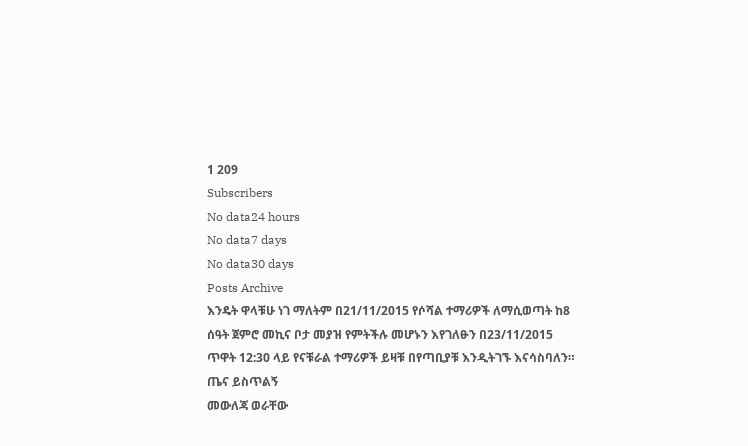1 209
Subscribers
No data24 hours
No data7 days
No data30 days
Posts Archive
እንዴት ዋላቹሁ ነገ ማለትም በ21/11/2015 የሶሻል ተማሪዎች ለማሲወጣት ከ8 ሰዓት ጀምሮ መኪና ቦታ መያዝ የምትችሉ መሆኑን እየገለፁን በ23/11/2015 ጥዋት 12:30 ላይ የናቹራል ተማሪዎች ይዛቹ በየጣቢያቹ እንዲትገኙ እናሳስባለን።
ጤና ይስጥልኝ
መውለጃ ወራቸው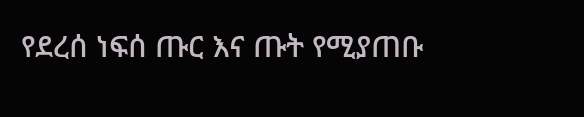የደረሰ ነፍሰ ጡር እና ጡት የሚያጠቡ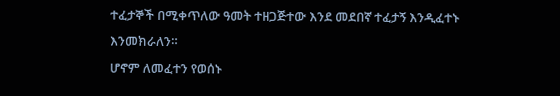ተፈታኞች በሚቀጥለው ዓመት ተዘጋጅተው እንደ መደበኛ ተፈታኝ እንዲፈተኑ እንመክራለን።
ሆኖም ለመፈተን የወሰኑ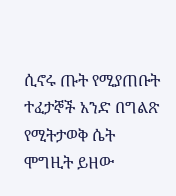ሲኖሩ ጡት የሚያጠቡት ተፈታኞች አንድ በግልጽ የሚትታወቅ ሴት ሞግዚት ይዘው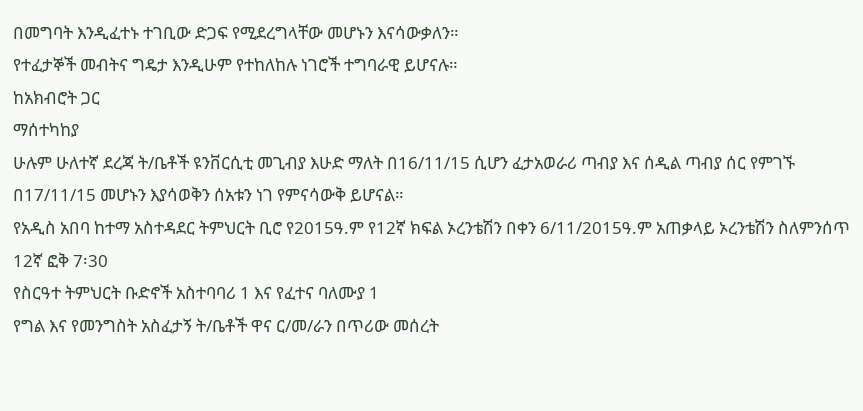በመግባት እንዲፈተኑ ተገቢው ድጋፍ የሚደረግላቸው መሆኑን እናሳውቃለን።
የተፈታኞች መብትና ግዴታ እንዲሁም የተከለከሉ ነገሮች ተግባራዊ ይሆናሉ።
ከአክብሮት ጋር
ማሰተካከያ
ሁሉም ሁለተኛ ደረጃ ት/ቤቶች ዩንቨርሲቲ መጊብያ እሁድ ማለት በ16/11/15 ሲሆን ፈታአወራሪ ጣብያ እና ሰዲል ጣብያ ሰር የምገኙ በ17/11/15 መሆኑን እያሳወቅን ሰአቱን ነገ የምናሳውቅ ይሆናል።
የአዲስ አበባ ከተማ አስተዳደር ትምህርት ቢሮ የ2015ዓ.ም የ12ኛ ክፍል ኦረንቴሽን በቀን 6/11/2015ዓ.ም አጠቃላይ ኦረንቴሽን ስለምንሰጥ 12ኛ ፎቅ 7፡30
የስርዓተ ትምህርት ቡድኖች አስተባባሪ 1 እና የፈተና ባለሙያ 1
የግል እና የመንግስት አስፈታኝ ት/ቤቶች ዋና ር/መ/ራን በጥሪው መሰረት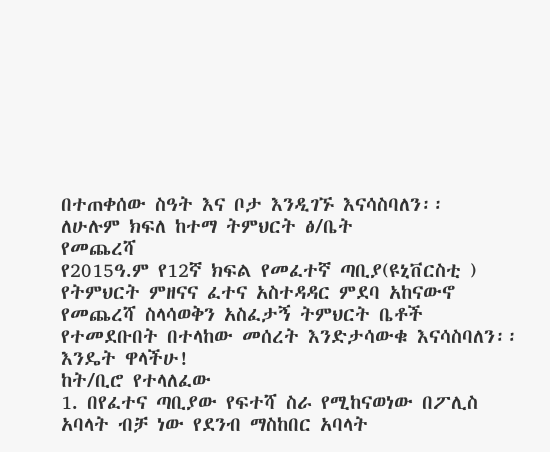በተጠቀሰው ስዓት እና ቦታ እንዲገኙ እናሳስባለን፡፡
ለሁሉም ክፍለ ከተማ ትምህርት ፅ/ቤት
የመጨረሻ
የ2015ዓ.ም የ12ኛ ክፍል የመፈተኛ ጣቢያ(ዩኒቨርስቲ ) የትምህርት ምዘናና ፈተና አስተዳዳር ምደባ አከናውኖ የመጨረሻ ስላሳወቅን አስፈታኝ ትምህርት ቤቶች የተመደቡበት በተላከው መሰረት እንድታሳውቁ እናሳስባለን፡፡
እንዴት ዋላችሁ!
ከት/ቢሮ የተላለፈው
1. በየፈተና ጣቢያው የፍተሻ ስራ የሚከናወነው በፖሊስ አባላት ብቻ ነው የደንብ ማስከበር አባላት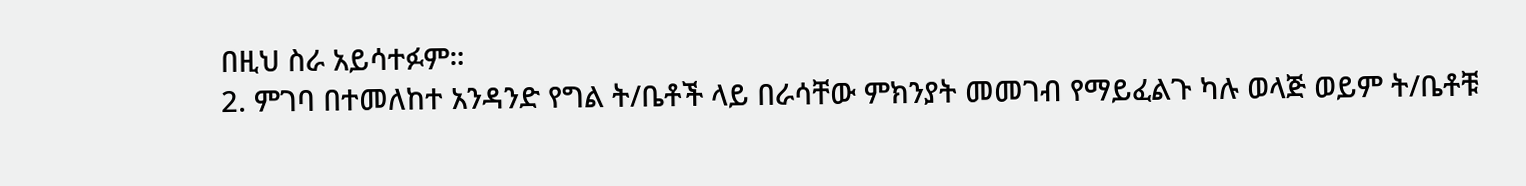በዚህ ስራ አይሳተፉም።
2. ምገባ በተመለከተ አንዳንድ የግል ት/ቤቶች ላይ በራሳቸው ምክንያት መመገብ የማይፈልጉ ካሉ ወላጅ ወይም ት/ቤቶቹ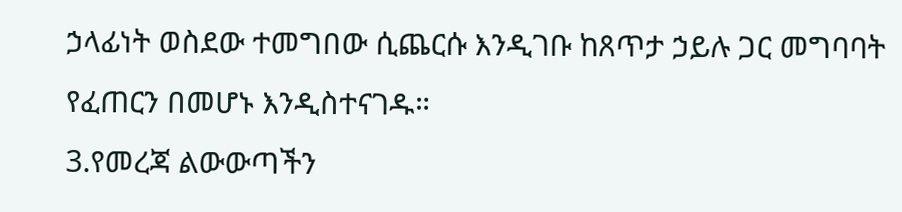ኃላፊነት ወስደው ተመግበው ሲጨርሱ እንዲገቡ ከጸጥታ ኃይሉ ጋር መግባባት የፈጠርን በመሆኑ እንዲስተናገዱ።
3.የመረጃ ልውውጣችን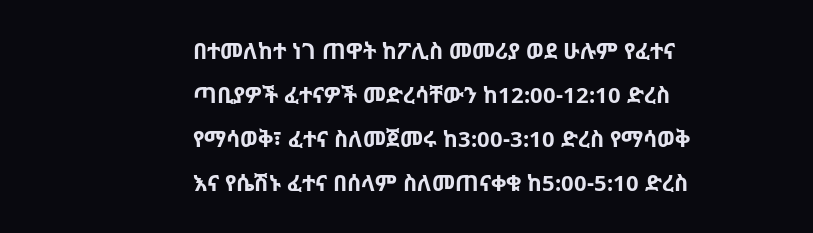በተመለከተ ነገ ጠዋት ከፖሊስ መመሪያ ወደ ሁሉም የፈተና ጣቢያዎች ፈተናዎች መድረሳቸውን ከ12:00-12:10 ድረስ የማሳወቅ፣ ፈተና ስለመጀመሩ ከ3:00-3:10 ድረስ የማሳወቅ እና የሴሽኑ ፈተና በሰላም ስለመጠናቀቁ ከ5:00-5:10 ድረስ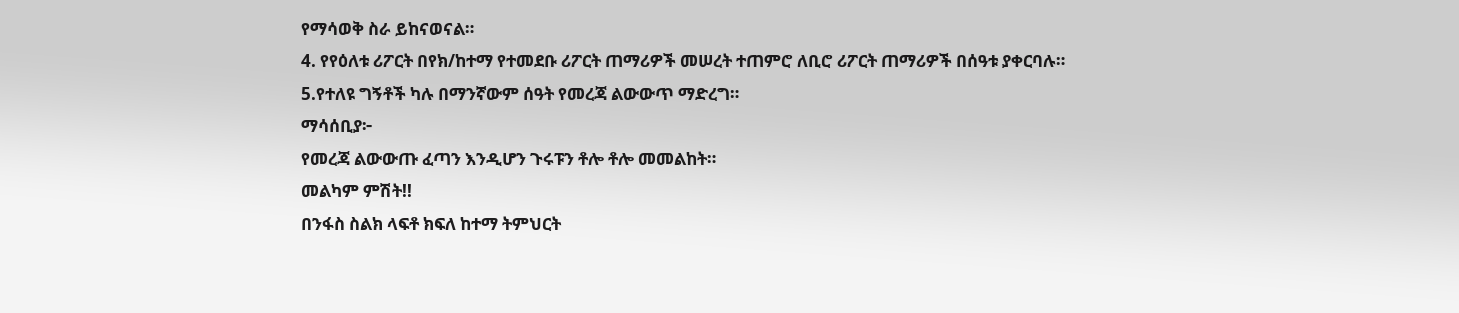የማሳወቅ ስራ ይከናወናል።
4. የየዕለቱ ሪፖርት በየክ/ከተማ የተመደቡ ሪፖርት ጠማሪዎች መሠረት ተጠምሮ ለቢሮ ሪፖርት ጠማሪዎች በሰዓቱ ያቀርባሉ።
5.የተለዩ ግኝቶች ካሉ በማንኛውም ሰዓት የመረጃ ልውውጥ ማድረግ።
ማሳሰቢያ፦
የመረጃ ልውውጡ ፈጣን እንዲሆን ጉሩፑን ቶሎ ቶሎ መመልከት።
መልካም ምሽት!!
በንፋስ ስልክ ላፍቶ ክፍለ ከተማ ትምህርት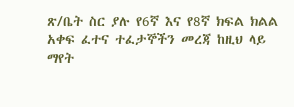ጽ/ቤት ስር ያሉ የ6ኛ እና የ8ኛ ክፍል ክልል አቀፍ ፈተና ተፈታኞችን መረጃ ከዚህ ላይ ማየት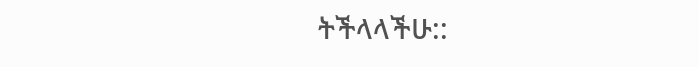ትችላላችሁ::